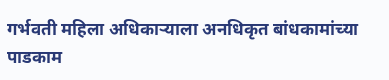गर्भवती महिला अधिकाऱ्याला अनधिकृत बांधकामांच्या पाडकाम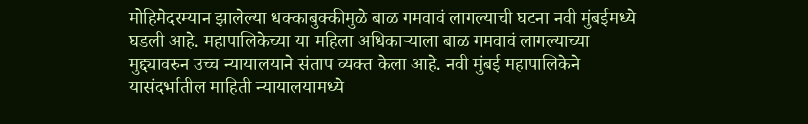मोहिमेदरम्यान झालेल्या धक्काबुक्कीमुळे बाळ गमवावं लागल्याची घटना नवी मुंबईमध्ये घडली आहे. महापालिकेच्या या महिला अधिकाऱ्याला बाळ गमवावं लागल्याच्या मुद्द्यावरुन उच्च न्यायालयाने संताप व्यक्त केला आहे. नवी मुंबई महापालिकेने यासंदर्भातील माहिती न्यायालयामध्ये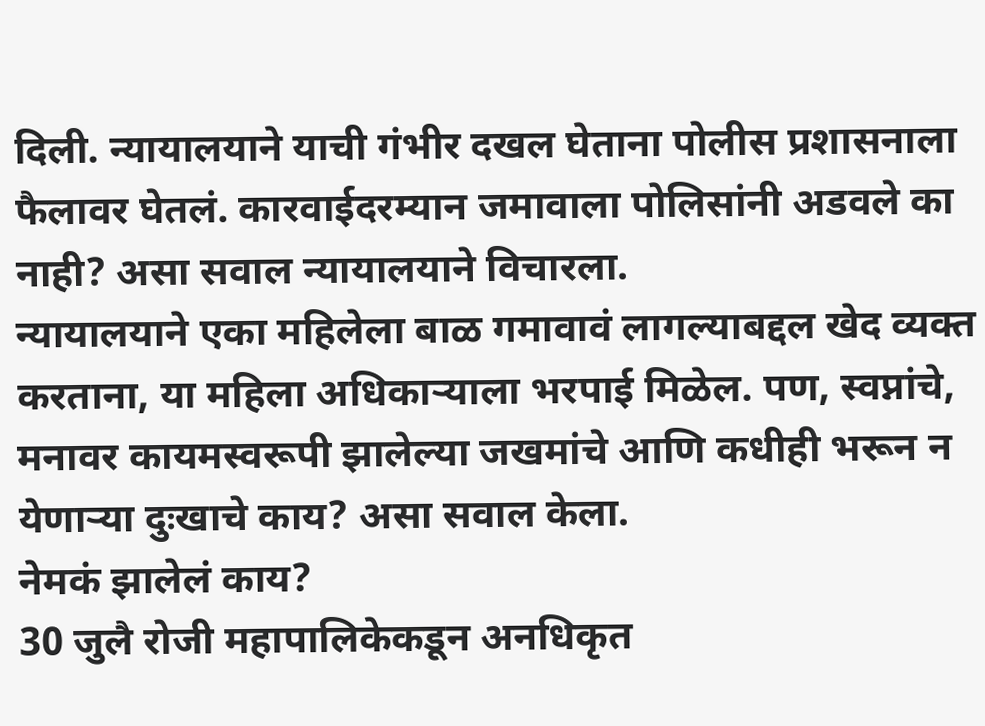दिली. न्यायालयाने याची गंभीर दखल घेताना पोलीस प्रशासनाला फैलावर घेतलं. कारवाईदरम्यान जमावाला पोलिसांनी अडवले का नाही? असा सवाल न्यायालयाने विचारला.
न्यायालयाने एका महिलेला बाळ गमावावं लागल्याबद्दल खेद व्यक्त करताना, या महिला अधिकाऱ्याला भरपाई मिळेल. पण, स्वप्नांचे, मनावर कायमस्वरूपी झालेल्या जखमांचे आणि कधीही भरून न येणाऱ्या दुःखाचे काय? असा सवाल केला.
नेमकं झालेलं काय?
30 जुलै रोजी महापालिकेकडून अनधिकृत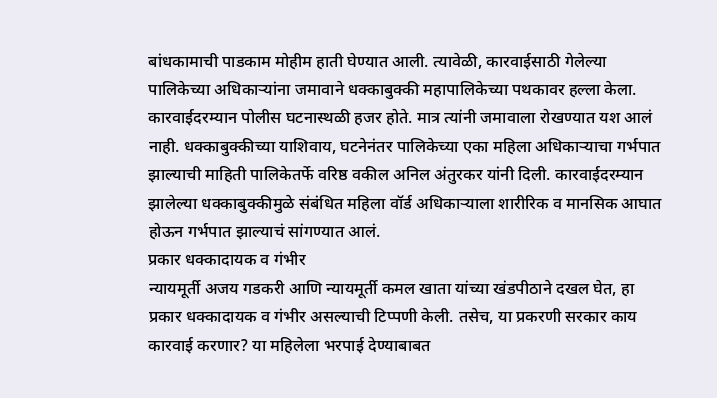बांधकामाची पाडकाम मोहीम हाती घेण्यात आली. त्यावेळी, कारवाईसाठी गेलेल्या पालिकेच्या अधिकाऱ्यांना जमावाने धक्काबुक्की महापालिकेच्या पथकावर हल्ला केला. कारवाईदरम्यान पोलीस घटनास्थळी हजर होते. मात्र त्यांनी जमावाला रोखण्यात यश आलं नाही. धक्काबुक्कीच्या याशिवाय, घटनेनंतर पालिकेच्या एका महिला अधिकाऱ्याचा गर्भपात झाल्याची माहिती पालिकेतर्फे वरिष्ठ वकील अनिल अंतुरकर यांनी दिली. कारवाईदरम्यान झालेल्या धक्काबुक्कीमुळे संबंधित महिला वॉर्ड अधिकाऱ्याला शारीरिक व मानसिक आघात होऊन गर्भपात झाल्याचं सांगण्यात आलं.
प्रकार धक्कादायक व गंभीर
न्यायमूर्ती अजय गडकरी आणि न्यायमूर्ती कमल खाता यांच्या खंडपीठाने दखल घेत, हा प्रकार धक्कादायक व गंभीर असल्याची टिप्पणी केली. तसेच, या प्रकरणी सरकार काय कारवाई करणार? या महिलेला भरपाई देण्याबाबत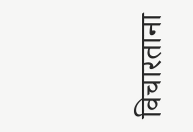विचारताना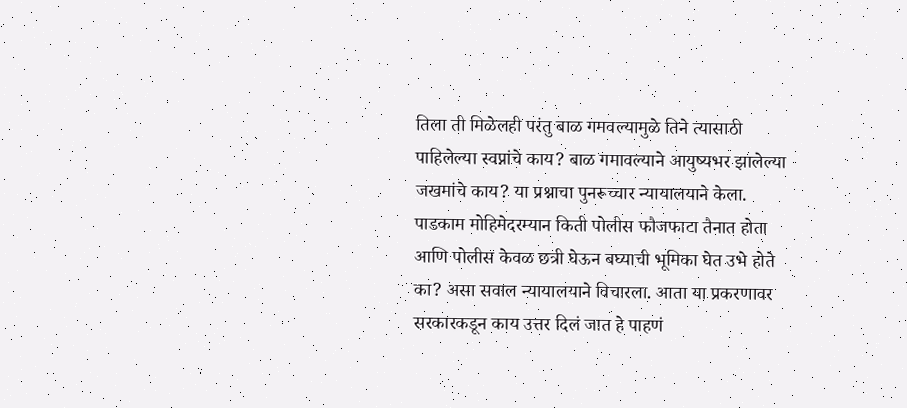तिला ती मिळेलही परंतु बाळ गमवल्यामुळे तिने त्यासाठी पाहिलेल्या स्वप्नांचे काय? बाळ गमावल्याने आयुष्यभर झालेल्या जखमांचे काय? या प्रश्नाचा पुनरूच्चार न्यायालयाने केला. पाडकाम मोहिमेदरम्यान किती पोलीस फौजफाटा तैनात होता आणि पोलीस केवळ छत्री घेऊन बघ्याची भूमिका घेत उभे होते का? असा सवाल न्यायालयाने विचारला. आता या प्रकरणावर सरकारकडून काय उत्तर दिलं जात हे पाहणं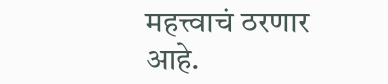महत्त्वाचं ठरणार आहे.